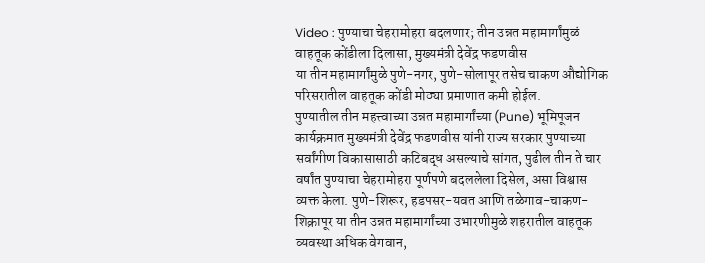Video : पुण्याचा चेहरामोहरा बदलणार; तीन उन्नत महामार्गांमुळं वाहतूक कोंडीला दिलासा, मुख्यमंत्री देवेंद्र फडणवीस
या तीन महामार्गांमुळे पुणे-नगर, पुणे-सोलापूर तसेच चाकण औद्योगिक परिसरातील वाहतूक कोंडी मोठ्या प्रमाणात कमी होईल.
पुण्यातील तीन महत्त्वाच्या उन्नत महामार्गांच्या (Pune) भूमिपूजन कार्यक्रमात मुख्यमंत्री देवेंद्र फडणवीस यांनी राज्य सरकार पुण्याच्या सर्वांगीण विकासासाठी कटिबद्ध असल्याचे सांगत, पुढील तीन ते चार वर्षांत पुण्याचा चेहरामोहरा पूर्णपणे बदललेला दिसेल, असा विश्वास व्यक्त केला. पुणे-शिरूर, हडपसर-यवत आणि तळेगाव-चाकण-शिक्रापूर या तीन उन्नत महामार्गांच्या उभारणीमुळे शहरातील वाहतूक व्यवस्था अधिक वेगवान,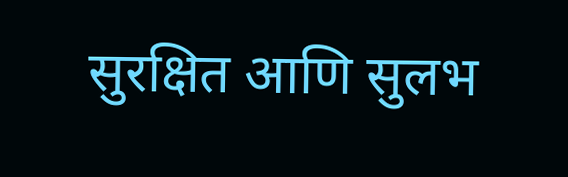सुरक्षित आणि सुलभ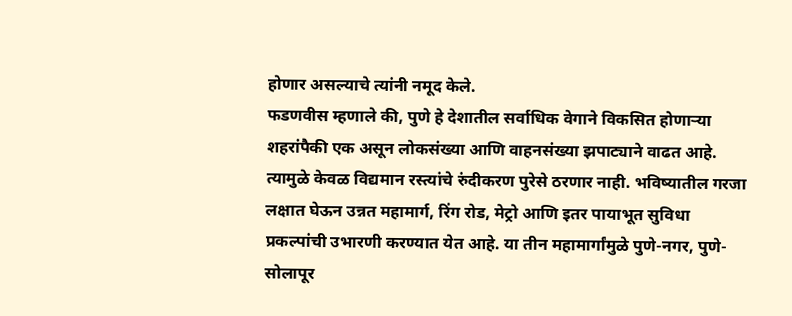होणार असल्याचे त्यांनी नमूद केले.
फडणवीस म्हणाले की, पुणे हे देशातील सर्वाधिक वेगाने विकसित होणाऱ्या शहरांपैकी एक असून लोकसंख्या आणि वाहनसंख्या झपाट्याने वाढत आहे. त्यामुळे केवळ विद्यमान रस्त्यांचे रुंदीकरण पुरेसे ठरणार नाही. भविष्यातील गरजा लक्षात घेऊन उन्नत महामार्ग, रिंग रोड, मेट्रो आणि इतर पायाभूत सुविधा प्रकल्पांची उभारणी करण्यात येत आहे. या तीन महामार्गांमुळे पुणे-नगर, पुणे-सोलापूर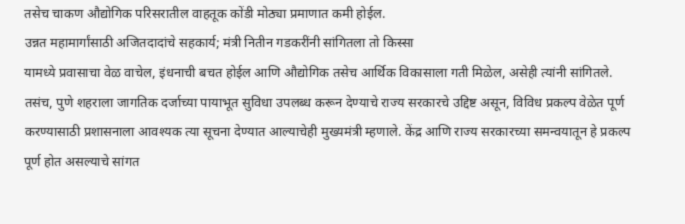तसेच चाकण औद्योगिक परिसरातील वाहतूक कोंडी मोठ्या प्रमाणात कमी होईल.
उन्नत महामार्गांसाठी अजितदादांचे सहकार्य; मंत्री नितीन गडकरींनी सांगितला तो किस्सा
यामध्ये प्रवासाचा वेळ वाचेल, इंधनाची बचत होईल आणि औद्योगिक तसेच आर्थिक विकासाला गती मिळेल, असेही त्यांनी सांगितले. तसंच, पुणे शहराला जागतिक दर्जाच्या पायाभूत सुविधा उपलब्ध करून देण्याचे राज्य सरकारचे उद्दिष्ट असून, विविध प्रकल्प वेळेत पूर्ण करण्यासाठी प्रशासनाला आवश्यक त्या सूचना देण्यात आल्याचेही मुख्यमंत्री म्हणाले. केंद्र आणि राज्य सरकारच्या समन्वयातून हे प्रकल्प पूर्ण होत असल्याचे सांगत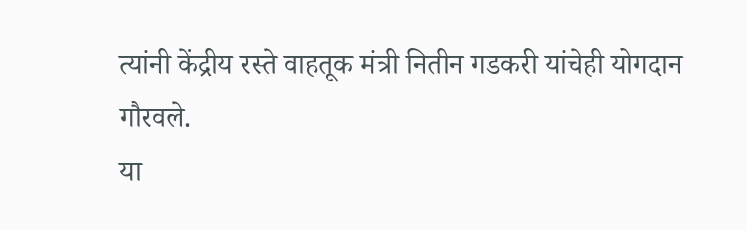त्यांनी केंद्रीय रस्ते वाहतूक मंत्री नितीन गडकरी यांचेही योगदान गौरवले.
या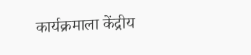कार्यक्रमाला केंद्रीय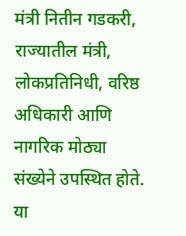मंत्री नितीन गडकरी, राज्यातील मंत्री, लोकप्रतिनिधी, वरिष्ठ अधिकारी आणि नागरिक मोठ्या संख्येने उपस्थित होते. या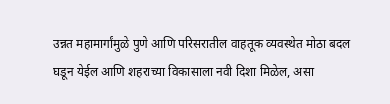उन्नत महामार्गांमुळे पुणे आणि परिसरातील वाहतूक व्यवस्थेत मोठा बदल घडून येईल आणि शहराच्या विकासाला नवी दिशा मिळेल, असा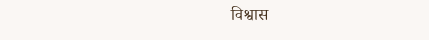विश्वास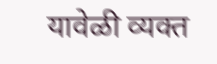यावेळी व्यक्त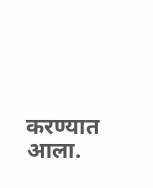करण्यात आला.